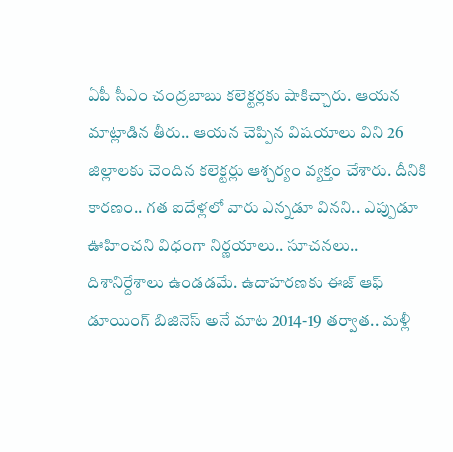ఏపీ సీఎం చంద్రబాబు కలెక్టర్లకు షాకిచ్చారు. ఆయన మాట్లాడిన తీరు.. ఆయన చెప్పిన విషయాలు విని 26 జిల్లాలకు చెందిన కలెక్టర్లు ఆశ్చర్యం వ్యక్తం చేశారు. దీనికి కారణం.. గత ఐదేళ్లలో వారు ఎన్నడూ వినని.. ఎప్పుడూ ఊహించని విధంగా నిర్ణయాలు.. సూచనలు.. దిశానిర్దేశాలు ఉండడమే. ఉదాహరణకు ఈజ్ ఆఫ్ డూయింగ్ బిజినెస్ అనే మాట 2014-19 తర్వాత.. మళ్లీ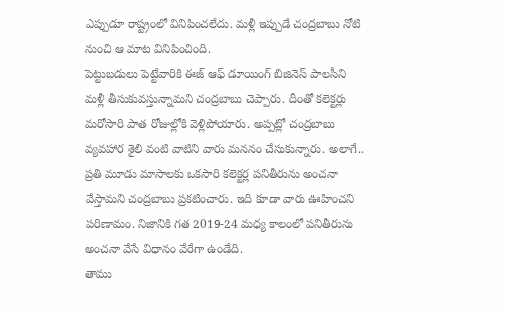ఎప్పుడూ రాష్ట్రంలో వినిపించలేదు. మళ్లీ ఇప్పుడే చంద్రబాబు నోటి నుంచి ఆ మాట వినిపించింది.
పెట్టుబడులు పెట్టేవారికి ఈజ్ ఆఫ్ డూయింగ్ బిజినెస్ పాలసీని మళ్లీ తీసుకువస్తున్నామని చంద్రబాబు చెప్పారు. దీంతో కలెక్టర్లు మరోసారి పాత రోజుల్లోకి వెళ్లిపోయారు. అప్పట్లో చంద్రబాబు వ్యవహార శైలి వంటి వాటిని వారు మననం చేసుకున్నారు. అలాగే.. ప్రతి మూడు మాసాలకు ఒకసారి కలెక్టర్ల పనితీరును అంచనా వేస్తామని చంద్రబాబు ప్రకటించారు. ఇది కూడా వారు ఊహించని పరిణామం. నిజానికి గత 2019-24 మధ్య కాలంలో పనితీరును అంచనా వేసే విధానం వేరేగా ఉండేది.
తాము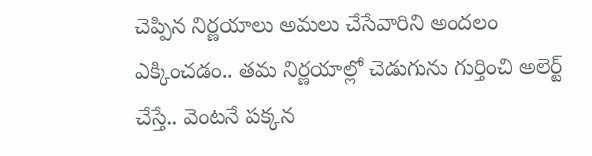చెప్పిన నిర్ణయాలు అమలు చేసేవారిని అందలం ఎక్కించడం.. తమ నిర్ణయాల్లో చెడుగును గుర్తించి అలెర్ట్ చేస్తే.. వెంటనే పక్కన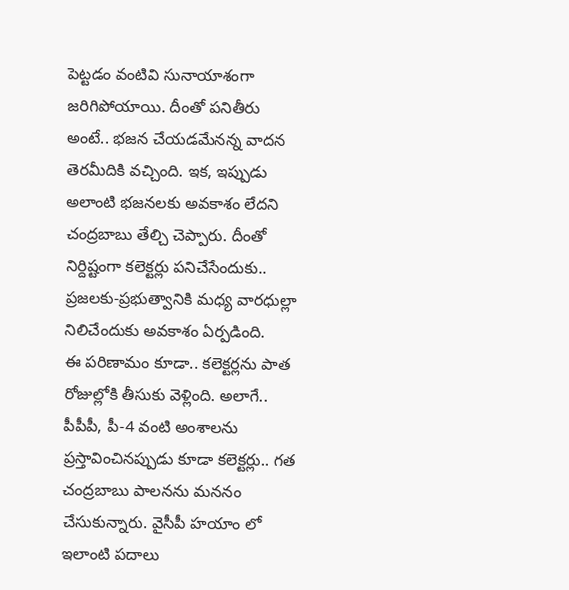పెట్టడం వంటివి సునాయాశంగా జరిగిపోయాయి. దీంతో పనితీరు అంటే.. భజన చేయడమేనన్న వాదన తెరమీదికి వచ్చింది. ఇక, ఇప్పుడు అలాంటి భజనలకు అవకాశం లేదని చంద్రబాబు తేల్చి చెప్పారు. దీంతో నిర్దిష్టంగా కలెక్టర్లు పనిచేసేందుకు.. ప్రజలకు-ప్రభుత్వానికి మధ్య వారధుల్లా నిలిచేందుకు అవకాశం ఏర్పడింది.
ఈ పరిణామం కూడా.. కలెక్టర్లను పాత రోజుల్లోకి తీసుకు వెళ్లింది. అలాగే.. పీపీపీ, పీ-4 వంటి అంశాలను ప్రస్తావించినప్పుడు కూడా కలెక్టర్లు.. గత చంద్రబాబు పాలనను మననం చేసుకున్నారు. వైసీపీ హయాం లో ఇలాంటి పదాలు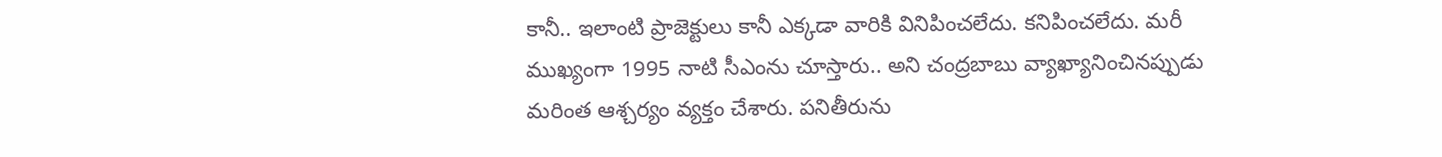కానీ.. ఇలాంటి ప్రాజెక్టులు కానీ ఎక్కడా వారికి వినిపించలేదు. కనిపించలేదు. మరీ ముఖ్యంగా 1995 నాటి సీఎంను చూస్తారు.. అని చంద్రబాబు వ్యాఖ్యానించినప్పుడు మరింత ఆశ్చర్యం వ్యక్తం చేశారు. పనితీరును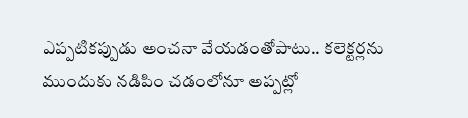ఎప్పటికప్పుడు అంచనా వేయడంతోపాటు.. కలెక్టర్లను ముందుకు నడిపిం చడంలోనూ అప్పట్లో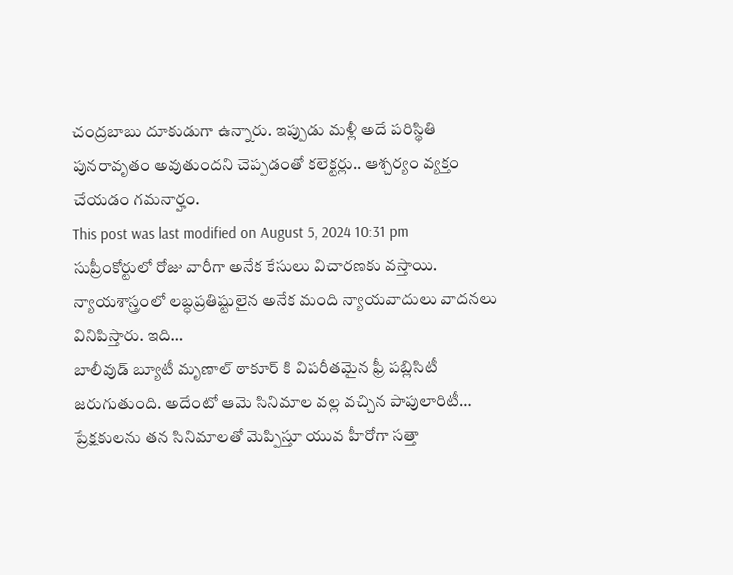చంద్రబాబు దూకుడుగా ఉన్నారు. ఇప్పుడు మళ్లీ అదే పరిస్థితి పునరావృతం అవుతుందని చెప్పడంతో కలెక్టర్లు.. ఆశ్చర్యం వ్యక్తం చేయడం గమనార్హం.
This post was last modified on August 5, 2024 10:31 pm
సుప్రీంకోర్టులో రోజు వారీగా అనేక కేసులు విచారణకు వస్తాయి. న్యాయశాస్త్రంలో లబ్ధప్రతిష్టులైన అనేక మంది న్యాయవాదులు వాదనలు వినిపిస్తారు. ఇది…
బాలీవుడ్ బ్యూటీ మృణాల్ ఠాకూర్ కి విపరీతమైన ఫ్రీ పబ్లిసిటీ జరుగుతుంది. అదేంటో ఆమె సినిమాల వల్ల వచ్చిన పాపులారిటీ…
ప్రేక్షకులను తన సినిమాలతో మెప్పిస్తూ యువ హీరోగా సత్తా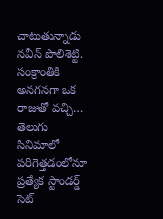చాటుతున్నాడు నవీన్ పొలిశెట్టి. సంక్రాంతికి అనగనగా ఒక రాజుతో వచ్చి…
తెలుగు సినిమాలో పరిగెత్తడంలోనూ ప్రత్యేక స్టాండర్డ్ సెట్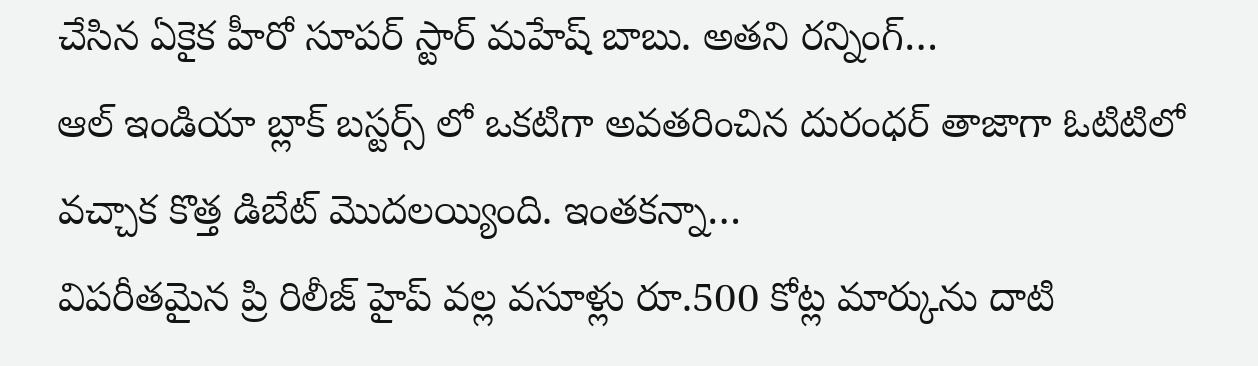చేసిన ఏకైక హీరో సూపర్ స్టార్ మహేష్ బాబు. అతని రన్నింగ్…
ఆల్ ఇండియా బ్లాక్ బస్టర్స్ లో ఒకటిగా అవతరించిన దురంధర్ తాజాగా ఓటిటిలో వచ్చాక కొత్త డిబేట్ మొదలయ్యింది. ఇంతకన్నా…
విపరీతమైన ప్రి రిలీజ్ హైప్ వల్ల వసూళ్లు రూ.500 కోట్ల మార్కును దాటి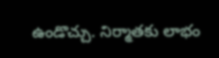ఉండొచ్చు. నిర్మాతకు లాభం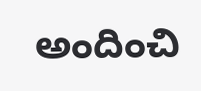అందించి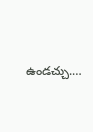ఉండచ్చు.…